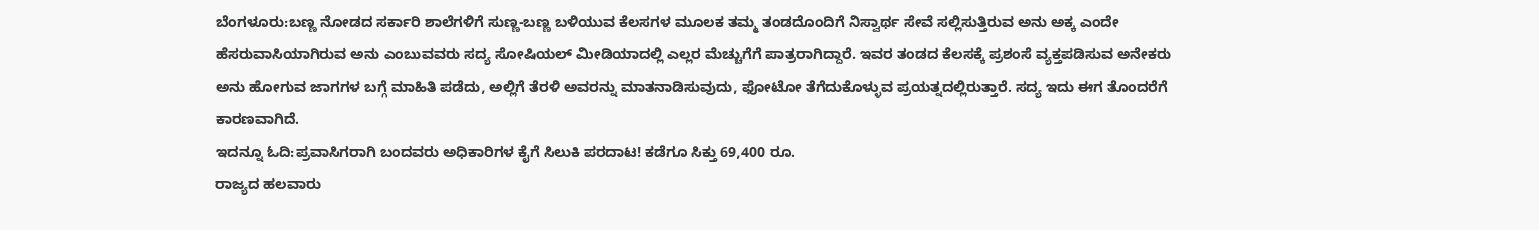ಬೆಂಗಳೂರು:ಬಣ್ಣ ನೋಡದ ಸರ್ಕಾರಿ ಶಾಲೆಗಳಿಗೆ ಸುಣ್ಣ-ಬಣ್ಣ ಬಳಿಯುವ ಕೆಲಸಗಳ ಮೂಲಕ ತಮ್ಮ ತಂಡದೊಂದಿಗೆ ನಿಸ್ವಾರ್ಥ ಸೇವೆ ಸಲ್ಲಿಸುತ್ತಿರುವ ಅನು ಅಕ್ಕ ಎಂದೇ ಹೆಸರುವಾಸಿಯಾಗಿರುವ ಅನು ಎಂಬುವವರು ಸದ್ಯ ಸೋಷಿಯಲ್ ಮೀಡಿಯಾದಲ್ಲಿ ಎಲ್ಲರ ಮೆಚ್ಚುಗೆಗೆ ಪಾತ್ರರಾಗಿದ್ದಾರೆ. ಇವರ ತಂಡದ ಕೆಲಸಕ್ಕೆ ಪ್ರಶಂಸೆ ವ್ಯಕ್ತಪಡಿಸುವ ಅನೇಕರು ಅನು ಹೋಗುವ ಜಾಗಗಳ ಬಗ್ಗೆ ಮಾಹಿತಿ ಪಡೆದು, ಅಲ್ಲಿಗೆ ತೆರಳಿ ಅವರನ್ನು ಮಾತನಾಡಿಸುವುದು, ಫೋಟೋ ತೆಗೆದುಕೊಳ್ಳುವ ಪ್ರಯತ್ನದಲ್ಲಿರುತ್ತಾರೆ. ಸದ್ಯ ಇದು ಈಗ ತೊಂದರೆಗೆ ಕಾರಣವಾಗಿದೆ.
ಇದನ್ನೂ ಓದಿ:ಪ್ರವಾಸಿಗರಾಗಿ ಬಂದವರು ಅಧಿಕಾರಿಗಳ ಕೈಗೆ ಸಿಲುಕಿ ಪರದಾಟ! ಕಡೆಗೂ ಸಿಕ್ತು 69,400 ರೂ.
ರಾಜ್ಯದ ಹಲವಾರು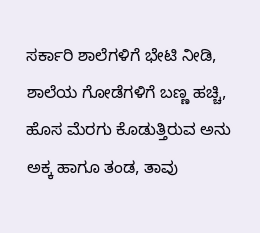ಸರ್ಕಾರಿ ಶಾಲೆಗಳಿಗೆ ಭೇಟಿ ನೀಡಿ, ಶಾಲೆಯ ಗೋಡೆಗಳಿಗೆ ಬಣ್ಣ ಹಚ್ಚಿ, ಹೊಸ ಮೆರಗು ಕೊಡುತ್ತಿರುವ ಅನು ಅಕ್ಕ ಹಾಗೂ ತಂಡ, ತಾವು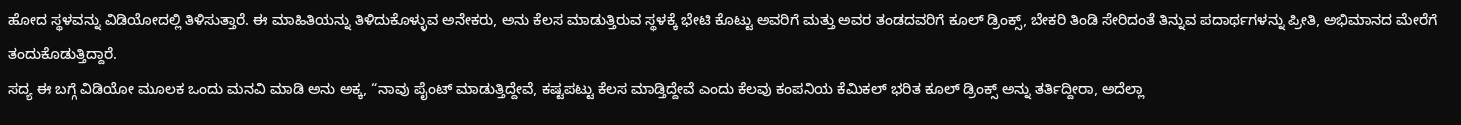ಹೋದ ಸ್ಥಳವನ್ನು ವಿಡಿಯೋದಲ್ಲಿ ತಿಳಿಸುತ್ತಾರೆ. ಈ ಮಾಹಿತಿಯನ್ನು ತಿಳಿದುಕೊಳ್ಳುವ ಅನೇಕರು, ಅನು ಕೆಲಸ ಮಾಡುತ್ತಿರುವ ಸ್ಥಳಕ್ಕೆ ಭೇಟಿ ಕೊಟ್ಟು ಅವರಿಗೆ ಮತ್ತು ಅವರ ತಂಡದವರಿಗೆ ಕೂಲ್ ಡ್ರಿಂಕ್ಸ್, ಬೇಕರಿ ತಿಂಡಿ ಸೇರಿದಂತೆ ತಿನ್ನುವ ಪದಾರ್ಥಗಳನ್ನು ಪ್ರೀತಿ, ಅಭಿಮಾನದ ಮೇರೆಗೆ ತಂದುಕೊಡುತ್ತಿದ್ದಾರೆ.
ಸದ್ಯ ಈ ಬಗ್ಗೆ ವಿಡಿಯೋ ಮೂಲಕ ಒಂದು ಮನವಿ ಮಾಡಿ ಅನು ಅಕ್ಕ, “ನಾವು ಪೈಂಟ್ ಮಾಡುತ್ತಿದ್ದೇವೆ, ಕಷ್ಟಪಟ್ಟು ಕೆಲಸ ಮಾಡ್ತಿದ್ದೇವೆ ಎಂದು ಕೆಲವು ಕಂಪನಿಯ ಕೆಮಿಕಲ್ ಭರಿತ ಕೂಲ್ ಡ್ರಿಂಕ್ಸ್ ಅನ್ನು ತರ್ತಿದ್ದೀರಾ, ಅದೆಲ್ಲಾ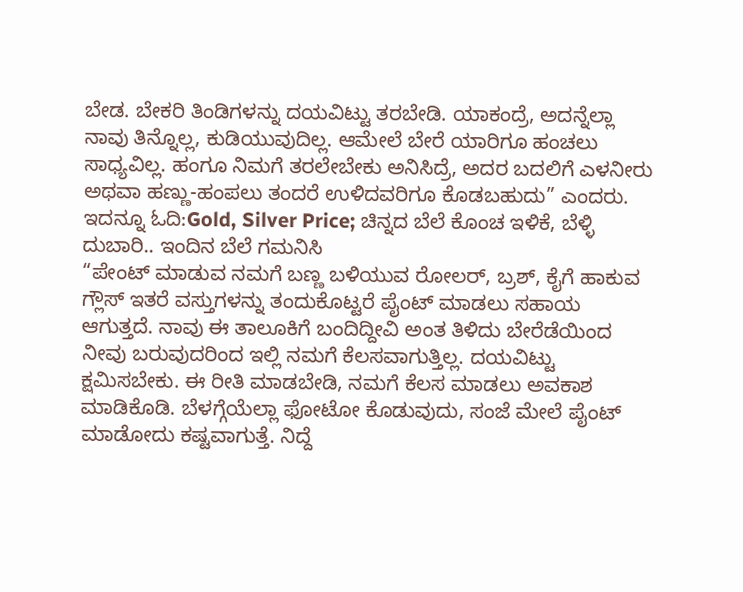ಬೇಡ. ಬೇಕರಿ ತಿಂಡಿಗಳನ್ನು ದಯವಿಟ್ಟು ತರಬೇಡಿ. ಯಾಕಂದ್ರೆ, ಅದನ್ನೆಲ್ಲಾ ನಾವು ತಿನ್ನೊಲ್ಲ, ಕುಡಿಯುವುದಿಲ್ಲ. ಆಮೇಲೆ ಬೇರೆ ಯಾರಿಗೂ ಹಂಚಲು ಸಾಧ್ಯವಿಲ್ಲ. ಹಂಗೂ ನಿಮಗೆ ತರಲೇಬೇಕು ಅನಿಸಿದ್ರೆ, ಅದರ ಬದಲಿಗೆ ಎಳನೀರು ಅಥವಾ ಹಣ್ಣು-ಹಂಪಲು ತಂದರೆ ಉಳಿದವರಿಗೂ ಕೊಡಬಹುದು” ಎಂದರು.
ಇದನ್ನೂ ಓದಿ:Gold, Silver Price; ಚಿನ್ನದ ಬೆಲೆ ಕೊಂಚ ಇಳಿಕೆ, ಬೆಳ್ಳಿ ದುಬಾರಿ.. ಇಂದಿನ ಬೆಲೆ ಗಮನಿಸಿ
“ಪೇಂಟ್ ಮಾಡುವ ನಮಗೆ ಬಣ್ಣ ಬಳಿಯುವ ರೋಲರ್, ಬ್ರಶ್, ಕೈಗೆ ಹಾಕುವ ಗ್ಲೌಸ್ ಇತರೆ ವಸ್ತುಗಳನ್ನು ತಂದುಕೊಟ್ಟರೆ ಪೈಂಟ್ ಮಾಡಲು ಸಹಾಯ ಆಗುತ್ತದೆ. ನಾವು ಈ ತಾಲೂಕಿಗೆ ಬಂದಿದ್ದೀವಿ ಅಂತ ತಿಳಿದು ಬೇರೆಡೆಯಿಂದ ನೀವು ಬರುವುದರಿಂದ ಇಲ್ಲಿ ನಮಗೆ ಕೆಲಸವಾಗುತ್ತಿಲ್ಲ. ದಯವಿಟ್ಟು ಕ್ಷಮಿಸಬೇಕು. ಈ ರೀತಿ ಮಾಡಬೇಡಿ, ನಮಗೆ ಕೆಲಸ ಮಾಡಲು ಅವಕಾಶ ಮಾಡಿಕೊಡಿ. ಬೆಳಗ್ಗೆಯೆಲ್ಲಾ ಫೋಟೋ ಕೊಡುವುದು, ಸಂಜೆ ಮೇಲೆ ಪೈಂಟ್ ಮಾಡೋದು ಕಷ್ಟವಾಗುತ್ತೆ. ನಿದ್ದೆ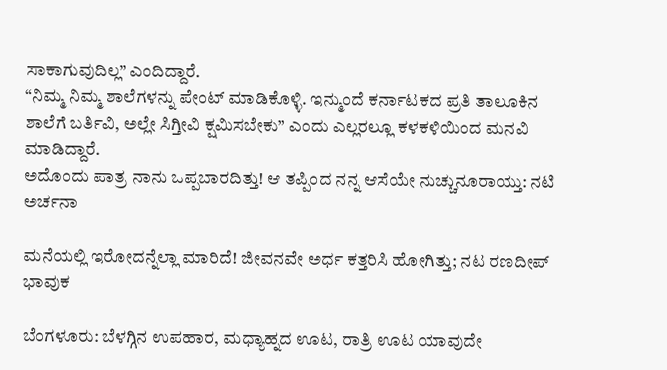ಸಾಕಾಗುವುದಿಲ್ಲ” ಎಂದಿದ್ದಾರೆ.
“ನಿಮ್ಮ ನಿಮ್ಮ ಶಾಲೆಗಳನ್ನು ಪೇಂಟ್ ಮಾಡಿಕೊಳ್ಳಿ. ಇನ್ಮುಂದೆ ಕರ್ನಾಟಕದ ಪ್ರತಿ ತಾಲೂಕಿನ ಶಾಲೆಗೆ ಬರ್ತಿವಿ, ಅಲ್ಲೇ ಸಿಗ್ತೀವಿ ಕ್ಷಮಿಸಬೇಕು” ಎಂದು ಎಲ್ಲರಲ್ಲೂ ಕಳಕಳಿಯಿಂದ ಮನವಿ ಮಾಡಿದ್ದಾರೆ.
ಅದೊಂದು ಪಾತ್ರ ನಾನು ಒಪ್ಪಬಾರದಿತ್ತು! ಆ ತಪ್ಪಿಂದ ನನ್ನ ಆಸೆಯೇ ನುಚ್ಚುನೂರಾಯ್ತು: ನಟಿ ಅರ್ಚನಾ

ಮನೆಯಲ್ಲಿ ಇರೋದನ್ನೆಲ್ಲಾ ಮಾರಿದೆ! ಜೀವನವೇ ಅರ್ಧ ಕತ್ತರಿಸಿ ಹೋಗಿತ್ತು; ನಟ ರಣದೀಪ್ ಭಾವುಕ

ಬೆಂಗಳೂರು: ಬೆಳಗ್ಗಿನ ಉಪಹಾರ, ಮಧ್ಯಾಹ್ನದ ಊಟ, ರಾತ್ರಿ ಊಟ ಯಾವುದೇ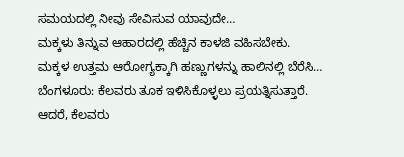ಸಮಯದಲ್ಲಿ ನೀವು ಸೇವಿಸುವ ಯಾವುದೇ…
ಮಕ್ಕಳು ತಿನ್ನುವ ಆಹಾರದಲ್ಲಿ ಹೆಚ್ಚಿನ ಕಾಳಜಿ ವಹಿಸಬೇಕು. ಮಕ್ಕಳ ಉತ್ತಮ ಆರೋಗ್ಯಕ್ಕಾಗಿ ಹಣ್ಣುಗಳನ್ನು ಹಾಲಿನಲ್ಲಿ ಬೆರೆಸಿ…
ಬೆಂಗಳೂರು: ಕೆಲವರು ತೂಕ ಇಳಿಸಿಕೊಳ್ಳಲು ಪ್ರಯತ್ನಿಸುತ್ತಾರೆ. ಆದರೆ, ಕೆಲವರು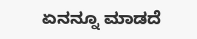ಏನನ್ನೂ ಮಾಡದೆ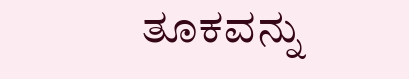ತೂಕವನ್ನು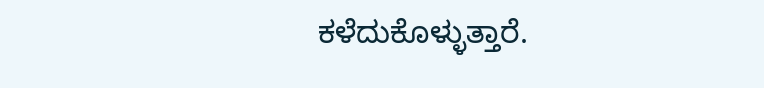ಕಳೆದುಕೊಳ್ಳುತ್ತಾರೆ.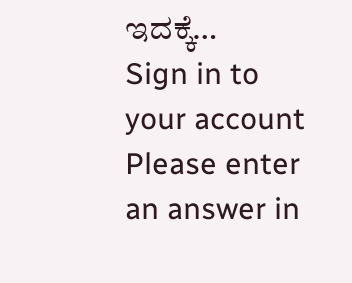ಇದಕ್ಕೆ…
Sign in to your account
Please enter an answer in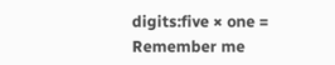digits:five × one =
Remember me